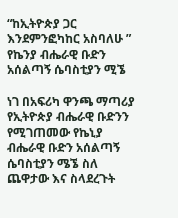“ከኢትዮጵያ ጋር እንደምንፎካከር አስባለሁ ” የኬንያ ብሔራዊ ቡድን አሰልጣኝ ሴባስቲያን ሚኜ

ነገ በአፍሪካ ዋንጫ ማጣሪያ የኢትዮጵያ ብሔራዊ ቡድንን የሚገጠመው የኬኒያ ብሔራዊ ቡድን አሰልጣኝ ሴባስቲያን ሜኜ ስለ ጨዋታው እና ስላደረጉት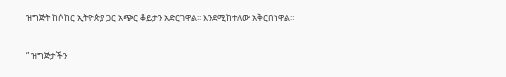ዝግጅት ከሶከር ኢትዮጵያ ጋር አጭር ቆይታን አድርገዋል፡፡ እንደሚከተለው አቅርበነዋል።

” ዝግጅታችን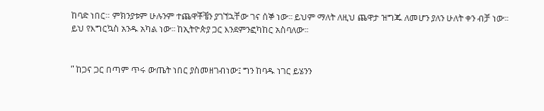ከባድ ነበር። ምክንያቱም ሁሉንም ተጨዋቾቼን ያገኘኋቸው ገና ሰኞ ነው፡፡ ይህም ማለት ለዚህ ጨዋታ ዝግጁ ለመሆን ያለን ሁለት ቀን ብቻ ነው፡፡ ይህ የእግርኳስ አንዱ አካል ነው፡፡ ከኢትዮጵያ ጋር እንደምንፎካከር አስባለው፡፡


” ከጋና ጋር በጣም ጥሩ ውጤት ነበር ያስመዘገብነው፤ ግን ከባዱ ነገር ይሄንን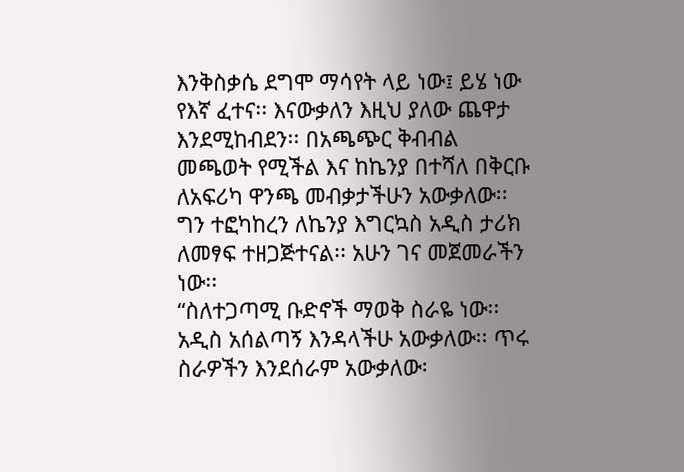እንቅስቃሴ ደግሞ ማሳየት ላይ ነው፤ ይሄ ነው የእኛ ፈተና፡፡ እናውቃለን እዚህ ያለው ጨዋታ እንደሚከብደን፡፡ በአጫጭር ቅብብል መጫወት የሚችል እና ከኬንያ በተሻለ በቅርቡ ለአፍሪካ ዋንጫ መብቃታችሁን አውቃለው፡፡ ግን ተፎካከረን ለኬንያ እግርኳስ አዲስ ታሪክ ለመፃፍ ተዘጋጅተናል፡፡ አሁን ገና መጀመራችን ነው፡፡
“ስለተጋጣሚ ቡድኖች ማወቅ ስራዬ ነው፡፡ አዲስ አሰልጣኝ እንዳላችሁ አውቃለው፡፡ ጥሩ ስራዎችን እንደሰራም አውቃለው፡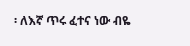፡ ለእኛ ጥሩ ፈተና ነው ብዬ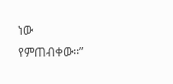ነው የምጠብቀው፡፡”